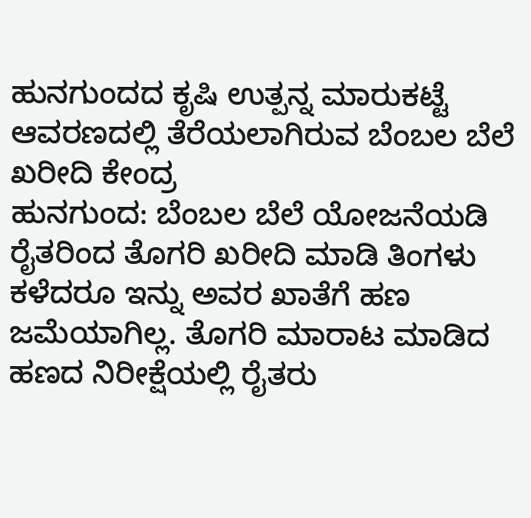ಹುನಗುಂದದ ಕೃಷಿ ಉತ್ಪನ್ನ ಮಾರುಕಟ್ಟೆ ಆವರಣದಲ್ಲಿ ತೆರೆಯಲಾಗಿರುವ ಬೆಂಬಲ ಬೆಲೆ ಖರೀದಿ ಕೇಂದ್ರ
ಹುನಗುಂದ: ಬೆಂಬಲ ಬೆಲೆ ಯೋಜನೆಯಡಿ ರೈತರಿಂದ ತೊಗರಿ ಖರೀದಿ ಮಾಡಿ ತಿಂಗಳು ಕಳೆದರೂ ಇನ್ನು ಅವರ ಖಾತೆಗೆ ಹಣ ಜಮೆಯಾಗಿಲ್ಲ. ತೊಗರಿ ಮಾರಾಟ ಮಾಡಿದ ಹಣದ ನಿರೀಕ್ಷೆಯಲ್ಲಿ ರೈತರು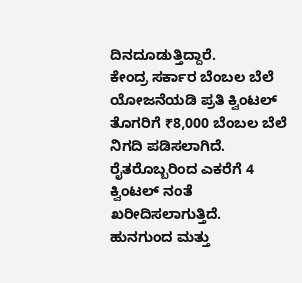ದಿನದೂಡುತ್ತಿದ್ದಾರೆ.
ಕೇಂದ್ರ ಸರ್ಕಾರ ಬೆಂಬಲ ಬೆಲೆ ಯೋಜನೆಯಡಿ ಪ್ರತಿ ಕ್ವಿಂಟಲ್ ತೊಗರಿಗೆ ₹8,000 ಬೆಂಬಲ ಬೆಲೆ ನಿಗದಿ ಪಡಿಸಲಾಗಿದೆ. ರೈತರೊಬ್ಬರಿಂದ ಎಕರೆಗೆ 4 ಕ್ವಿಂಟಲ್ ನಂತೆ ಖರೀದಿಸಲಾಗುತ್ತಿದೆ.
ಹುನಗುಂದ ಮತ್ತು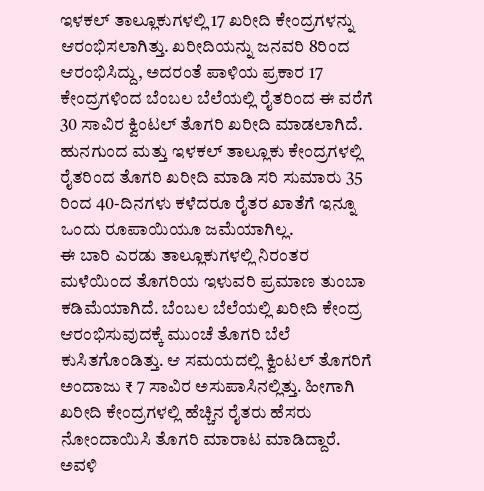ಇಳಕಲ್ ತಾಲ್ಲೂಕುಗಳಲ್ಲಿ 17 ಖರೀದಿ ಕೇಂದ್ರಗಳನ್ನು ಆರಂಭಿಸಲಾಗಿತ್ತು. ಖರೀದಿಯನ್ನು ಜನವರಿ 8ರಿಂದ ಆರಂಭಿಸಿದ್ದು, ಅದರಂತೆ ಪಾಳಿಯ ಪ್ರಕಾರ 17 ಕೇಂದ್ರಗಳಿಂದ ಬೆಂಬಲ ಬೆಲೆಯಲ್ಲಿ ರೈತರಿಂದ ಈ ವರೆಗೆ 30 ಸಾವಿರ ಕ್ವಿಂಟಲ್ ತೊಗರಿ ಖರೀದಿ ಮಾಡಲಾಗಿದೆ. ಹುನಗುಂದ ಮತ್ತು ಇಳಕಲ್ ತಾಲ್ಲೂಕು ಕೇಂದ್ರಗಳಲ್ಲಿ ರೈತರಿಂದ ತೊಗರಿ ಖರೀದಿ ಮಾಡಿ ಸರಿ ಸುಮಾರು 35 ರಿಂದ 40-ದಿನಗಳು ಕಳೆದರೂ ರೈತರ ಖಾತೆಗೆ ಇನ್ನೂ ಒಂದು ರೂಪಾಯಿಯೂ ಜಮೆಯಾಗಿಲ್ಲ.
ಈ ಬಾರಿ ಎರಡು ತಾಲ್ಲೂಕುಗಳಲ್ಲಿ ನಿರಂತರ ಮಳೆಯಿಂದ ತೊಗರಿಯ ಇಳುವರಿ ಪ್ರಮಾಣ ತುಂಬಾ ಕಡಿಮೆಯಾಗಿದೆ. ಬೆಂಬಲ ಬೆಲೆಯಲ್ಲಿ ಖರೀದಿ ಕೇಂದ್ರ ಆರಂಭಿಸುವುದಕ್ಕೆ ಮುಂಚೆ ತೊಗರಿ ಬೆಲೆ ಕುಸಿತಗೊಂಡಿತ್ತು. ಆ ಸಮಯದಲ್ಲಿ ಕ್ವಿಂಟಲ್ ತೊಗರಿಗೆ ಅಂದಾಜು ₹ 7 ಸಾವಿರ ಅಸುಪಾಸಿನಲ್ಲಿತ್ತು. ಹೀಗಾಗಿ ಖರೀದಿ ಕೇಂದ್ರಗಳಲ್ಲಿ ಹೆಚ್ಚಿನ ರೈತರು ಹೆಸರು ನೋಂದಾಯಿಸಿ ತೊಗರಿ ಮಾರಾಟ ಮಾಡಿದ್ದಾರೆ.
ಅವಳಿ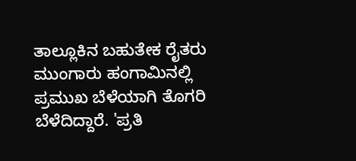ತಾಲ್ಲೂಕಿನ ಬಹುತೇಕ ರೈತರು ಮುಂಗಾರು ಹಂಗಾಮಿನಲ್ಲಿ ಪ್ರಮುಖ ಬೆಳೆಯಾಗಿ ತೊಗರಿ ಬೆಳೆದಿದ್ದಾರೆ. 'ಪ್ರತಿ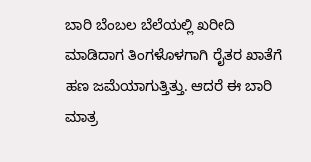ಬಾರಿ ಬೆಂಬಲ ಬೆಲೆಯಲ್ಲಿ ಖರೀದಿ ಮಾಡಿದಾಗ ತಿಂಗಳೊಳಗಾಗಿ ರೈತರ ಖಾತೆಗೆ ಹಣ ಜಮೆಯಾಗುತ್ತಿತ್ತು. ಆದರೆ ಈ ಬಾರಿ ಮಾತ್ರ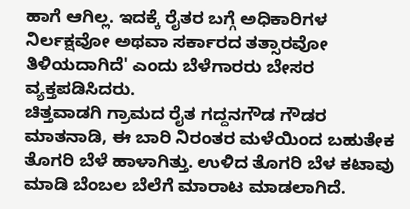ಹಾಗೆ ಆಗಿಲ್ಲ. ಇದಕ್ಕೆ ರೈತರ ಬಗ್ಗೆ ಅಧಿಕಾರಿಗಳ ನಿರ್ಲಕ್ಷವೋ ಅಥವಾ ಸರ್ಕಾರದ ತತ್ಸಾರವೋ ತಿಳಿಯದಾಗಿದೆ' ಎಂದು ಬೆಳೆಗಾರರು ಬೇಸರ ವ್ಯಕ್ತಪಡಿಸಿದರು.
ಚಿತ್ತವಾಡಗಿ ಗ್ರಾಮದ ರೈತ ಗದ್ದನಗೌಡ ಗೌಡರ ಮಾತನಾಡಿ, ಈ ಬಾರಿ ನಿರಂತರ ಮಳೆಯಿಂದ ಬಹುತೇಕ ತೊಗರಿ ಬೆಳೆ ಹಾಳಾಗಿತ್ತು. ಉಳಿದ ತೊಗರಿ ಬೆಳ ಕಟಾವು ಮಾಡಿ ಬೆಂಬಲ ಬೆಲೆಗೆ ಮಾರಾಟ ಮಾಡಲಾಗಿದೆ.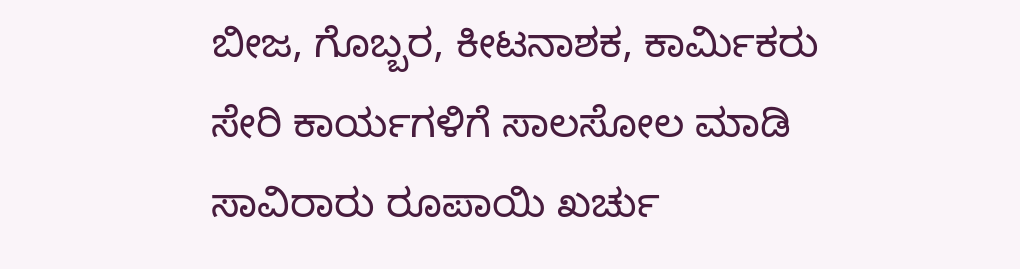ಬೀಜ, ಗೊಬ್ಬರ, ಕೀಟನಾಶಕ, ಕಾರ್ಮಿಕರು ಸೇರಿ ಕಾರ್ಯಗಳಿಗೆ ಸಾಲಸೋಲ ಮಾಡಿ ಸಾವಿರಾರು ರೂಪಾಯಿ ಖರ್ಚು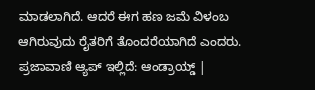ಮಾಡಲಾಗಿದೆ. ಆದರೆ ಈಗ ಹಣ ಜಮೆ ವಿಳಂಬ ಆಗಿರುವುದು ರೈತರಿಗೆ ತೊಂದರೆಯಾಗಿದೆ ಎಂದರು.
ಪ್ರಜಾವಾಣಿ ಆ್ಯಪ್ ಇಲ್ಲಿದೆ: ಆಂಡ್ರಾಯ್ಡ್ |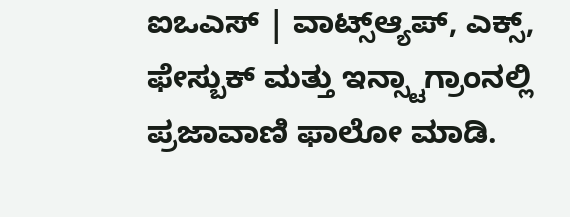ಐಒಎಸ್ | ವಾಟ್ಸ್ಆ್ಯಪ್, ಎಕ್ಸ್, ಫೇಸ್ಬುಕ್ ಮತ್ತು ಇನ್ಸ್ಟಾಗ್ರಾಂನಲ್ಲಿ ಪ್ರಜಾವಾಣಿ ಫಾಲೋ ಮಾಡಿ.